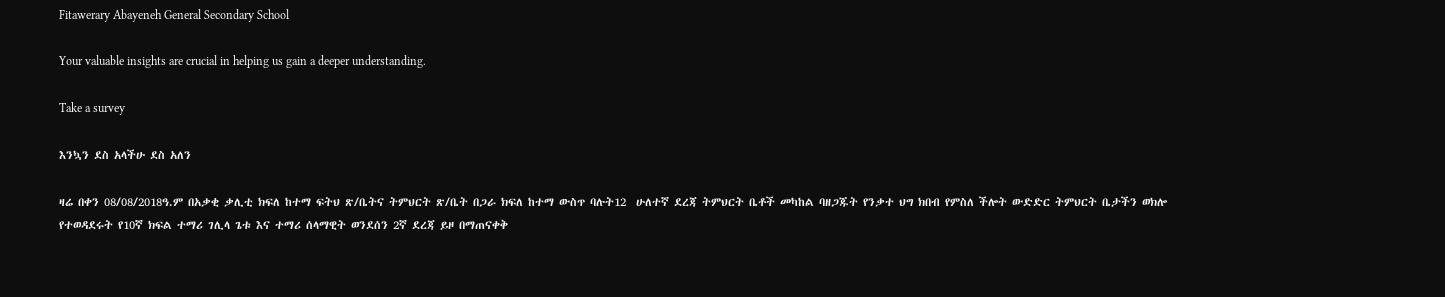Fitawerary Abayeneh General Secondary School

Your valuable insights are crucial in helping us gain a deeper understanding.

Take a survey

እንኳን ደስ አላችሁ ደስ አለን

ዛሬ በቀን 08/08/2018ዓ.ም በአቃቂ ቃሊቲ ክፍለ ከተማ ፍትህ ጽ/ቤትና ትምህርት ጽ/ቤት በጋራ ክፍለ ከተማ ውስጥ ባሉት12  ሁለተኛ ደረጃ ትምህርት ቤቶች መካከል ባዘጋጁት የንቃተ ህግ ክበብ የምስለ ችሎት ውድድር ትምህርት ቤታችን ወክሎ የተወዳደሩት የ10ኛ ክፍል ተማሪ ገሊላ ጌቱ እና ተማሪ ሰላማዊት ወንደሰን 2ኛ ደረጃ ይዞ በማጠናቀቅ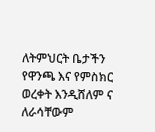ለትምህርት ቤታችን የዋንጫ እና የምስክር ወረቀት እንዲሸለም ና ለራሳቸውም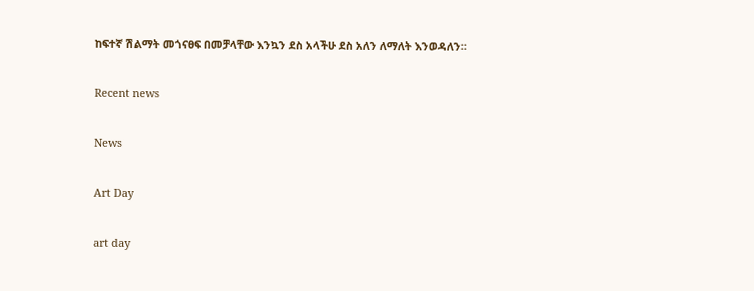ከፍተኛ ሽልማት መጎናፀፍ በመቻላቸው እንኳን ደስ አላችሁ ደስ አለን ለማለት እንወዳለን።

Recent news

News

Art Day

art day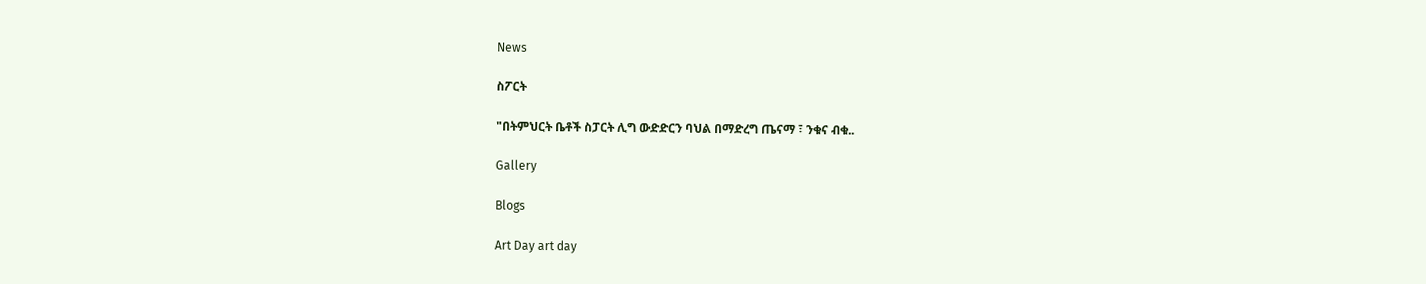News

ስፖርት

"በትምህርት ቤቶች ስፓርት ሊግ ውድድርን ባህል በማድረግ ጤናማ ፣ ንቁና ብቁ..

Gallery

Blogs

Art Day art day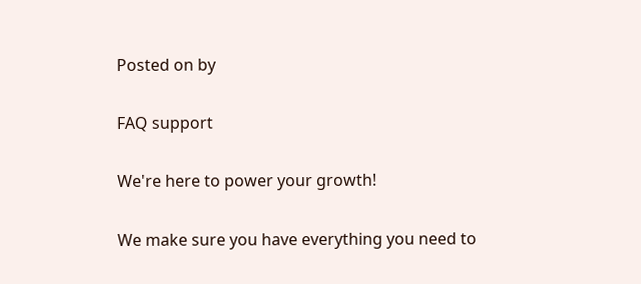Posted on by

FAQ support

We're here to power your growth!

We make sure you have everything you need to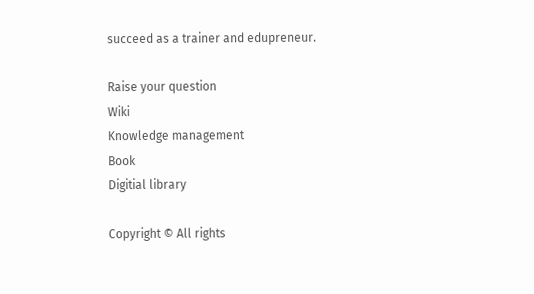succeed as a trainer and edupreneur.

Raise your question
Wiki
Knowledge management
Book
Digitial library

Copyright © All rights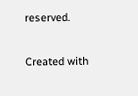reserved.

Created with